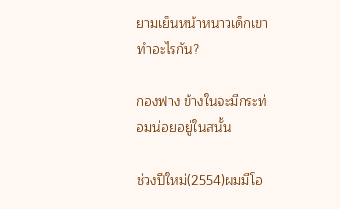ยามเย็นหน้าหนาวเด็กเขาทำอะไรกัน?

กองฟาง ข้างในจะมีกระท่อมน่อยอยู่ในสนั้น

ช่วงปีใหม่(2554)ผมมีโอ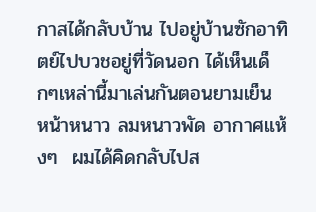กาสได้กลับบ้าน ไปอยู่บ้านซักอาทิตย์ไปบวชอยู่ที่วัดนอก ได้เห็นเด็กๆเหล่านี้มาเล่นกันตอนยามเย็น หน้าหนาว ลมหนาวพัด อากาศแห้งๆ  ผมได้คิดกลับไปส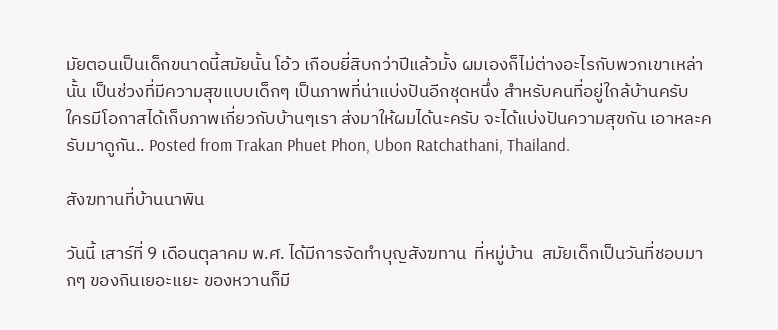มัยตอนเป็นเด็กขนาดนี้สมัยนั้น โอ้ว เกือบยี่สิบกว่าปีแล้วมั้ง ผมเองก็ไม่ต่างอะไรกับพวกเขาเหล่านั้น เป็นช่วงที่มีความสุขแบบเด็กๆ เป็นภาพที่น่าแบ่งปันอีกชุดหนึ่ง สำหรับคนที่อยู่ใกล้บ้านครับ  ใครมีโอกาสได้เก็บภาพเกี่ยวกับบ้านๆเรา ส่งมาให้ผมได้นะครับ จะได้แบ่งปันความสุขกัน เอาหละครับมาดูกัน.. Posted from Trakan Phuet Phon, Ubon Ratchathani, Thailand.

สังฆทานที่บ้านนาพิน

วันนี้ เสาร์ที่ 9 เดือนตุลาคม พ.ศ. ได้มีการจัดทำบุญสังฆทาน  ที่หมู่บ้าน  สมัยเด็กเป็นวันที่ชอบมากๆ ของกินเยอะแยะ ของหวานก็มี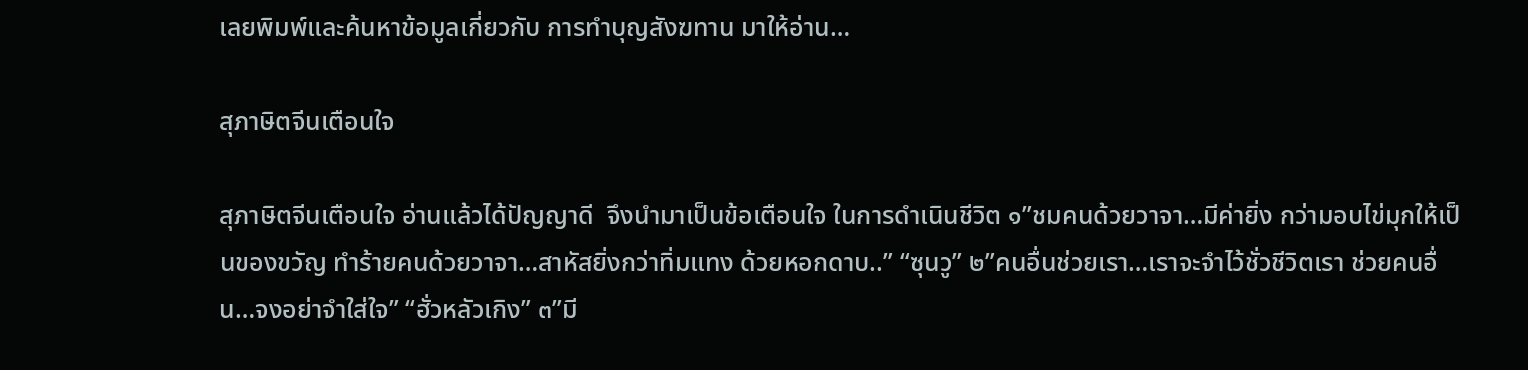เลยพิมพ์และค้นหาข้อมูลเกี่ยวกับ การทำบุญสังฆทาน มาให้อ่าน…

สุภาษิตจีนเตือนใจ

สุภาษิตจีนเตือนใจ อ่านแล้วได้ปัญญาดี  จึงนำมาเป็นข้อเตือนใจ ในการดำเนินชีวิต ๑”ชมคนด้วยวาจา…มีค่ายิ่ง กว่ามอบไข่มุกให้เป็นของขวัญ ทำร้ายคนด้วยวาจา…สาหัสยิ่งกว่าทิ่มแทง ด้วยหอกดาบ..” “ซุนวู” ๒”คนอื่นช่วยเรา…เราจะจำไว้ชั่วชีวิตเรา ช่วยคนอื่น…จงอย่าจำใส่ใจ” “ฮั่วหลัวเกิง” ๓”มี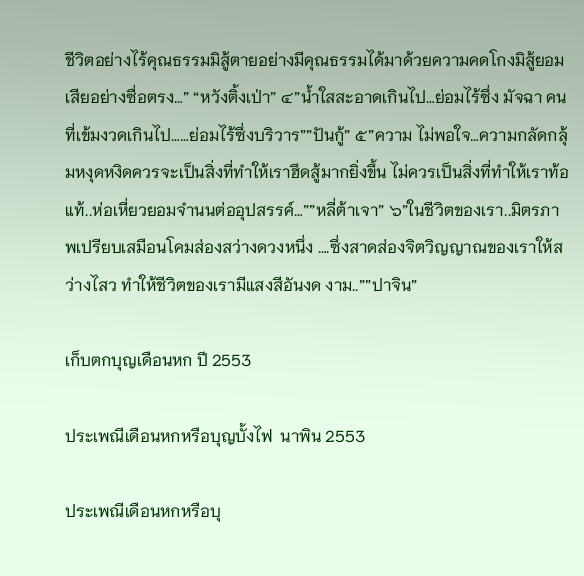ชีวิตอย่างไร้คุณธรรมมิสู้ตายอย่างมีคุณธรรมได้มาด้วยความคดโกงมิสู้ยอมเสียอย่างซื่อตรง…” “หวังติ้งเป่า” ๔”น้ำใสสะอาดเกินไป…ย่อมไร้ซึ่ง มัจฉา คนที่เข้มงวดเกินไป……ย่อมไร้ซึ่งบริวาร””ปันกู้” ๕”ความ ไม่พอใจ…ความกลัดกลุ้มหงุดหงิดควรจะเป็นสิ่งที่ทำให้เราฮึดสู้มากยิ่งขึ้น ไม่ควรเป็นสิ่งที่ทำให้เราท้อแท้..ห่อเหี่ยวยอมจำนนต่ออุปสรรค์…””หลี่ต้าเจา” ๖”ในชีวิตของเรา..มิตรภาพเปรียบเสมือนโคมส่องสว่างดวงหนึ่ง ….ซึ่งสาดส่องจิตวิญญาณของเราให้สว่างไสว ทำให้ชีวิตของเรามีแสงสีอันงด งาม..””ปาจิน”

เก็บตกบุญเดือนหก ปี 2553

ประเพณีเดือนหกหรือบุญบั้งไฟ  นาพิน 2553

ประเพณีเดือนหกหรือบุ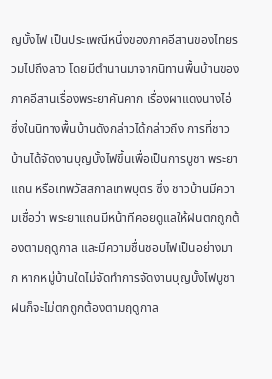ญบั้งไฟ เป็นประเพณีหนึ่งของภาคอีสานของไทยรวมไปถึงลาว โดยมีตำนานมาจากนิทานพื้นบ้านของภาคอีสานเรื่องพระยาคันคาก เรื่องผาแดงนางไอ่ ซึ่งในนิทางพื้นบ้านดังกล่าวได้กล่าวถึง การที่ชาวบ้านได้จัดงานบุญบั้งไฟขึ้นเพื่อเป็นการบูชา พระยาแถน หรือเทพวัสสกาลเทพบุตร ซึ่ง ชาวบ้านมีความเชื่อว่า พระยาแถนมีหน้าทีคอยดูแลให้ฝนตกถูกต้องตามฤดูกาล และมีความชื่นชอบไฟเป็นอย่างมาก หากหมู่บ้านใดไม่จัดทำการจัดงานบุญบั้งไฟบูชา ฝนก็จะไม่ตกถูกต้องตามฤดูกาล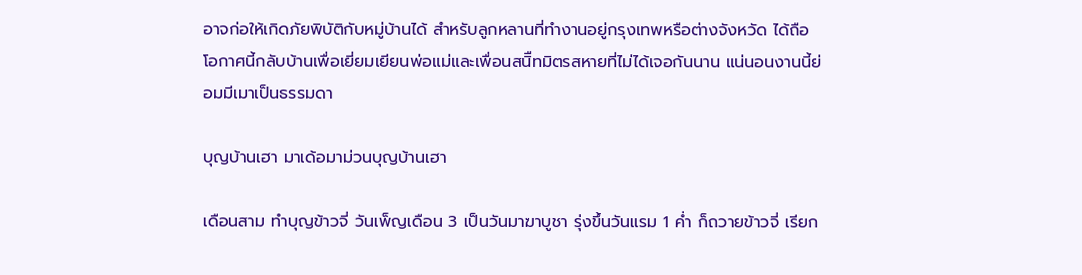อาจก่อให้เกิดภัยพิบัติกับหมู่บ้านได้ สำหรับลูกหลานที่ทำงานอยู่กรุงเทพหรือต่างจังหวัด ได้ถือโอกาศนี้กลับบ้านเพื่อเยี่ยมเยียนพ่อแม่และเพื่อนสนิืทมิตรสหายที่ไม่ได้เจอกันนาน แน่นอนงานนี้ย่อมมีเมาเป็นธรรมดา

บุญบ้านเฮา มาเด้อมาม่วนบุญบ้านเฮา

เดือนสาม ทำบุญข้าวจี่ วันเพ็ญเดือน 3 เป็นวันมาฆาบูชา รุ่งขึ้นวันแรม 1 ค่ำ ก็ถวายข้าวจี่ เรียก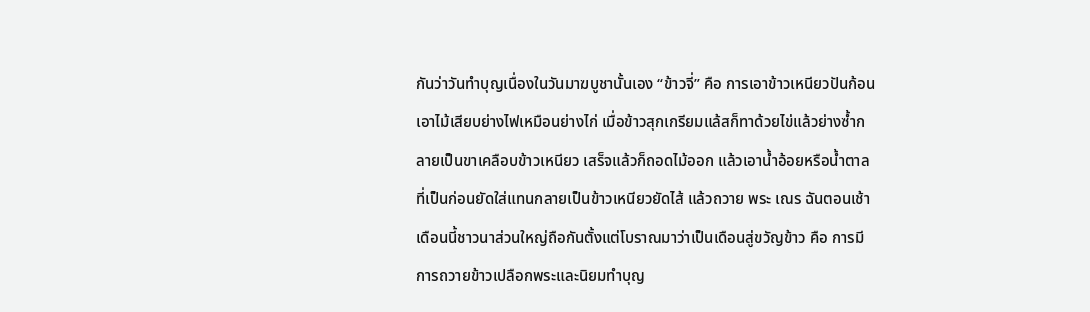กันว่าวันทำบุญเนื่องในวันมาฆบูชานั้นเอง “ข้าวจี่” คือ การเอาข้าวเหนียวปันก้อน เอาไม้เสียบย่างไฟเหมือนย่างไก่ เมื่อข้าวสุกเกรียมแล้สก็ทาด้วยไข่แล้วย่างซ้ำกลายเป็นขาเคลือบข้าวเหนียว เสร็จแล้วก็ถอดไม้ออก แล้วเอาน้ำอ้อยหรือน้ำตาลที่เป็นก่อนยัดใส่แทนกลายเป็นข้าวเหนียวยัดไส้ แล้วถวาย พระ เณร ฉันตอนเช้า เดือนนี้ชาวนาส่วนใหญ่ถือกันตั้งแต่โบราณมาว่าเป็นเดือนสู่ขวัญข้าว คือ การมีการถวายข้าวเปลือกพระและนิยมทำบุญ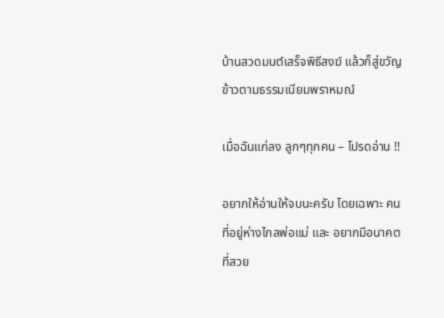บ้านสวดมนต์เสร็จพิธีสงฆ์ แล้วก็สู่ขวัญข้าวตามธรรมเนียมพราหมณ์

เมื่อฉันแก่ลง ลูกๆทุกคน – โปรดอ่าน !!

อยากให้อ่านให้จบนะครับ โดยเฉพาะ คนที่อยู่ห่างไกลพ่อแม่ และ อยากมีอนาคตที่สวย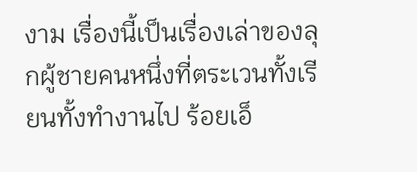งาม เรื่องนี้เป็นเรื่องเล่าของลุกผู้ชายคนหนึ่งที่ตระเวนทั้งเรียนทั้งทำงานไป ร้อยเอ็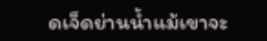ดเจ็ดย่านน้ำแม้เขาจะ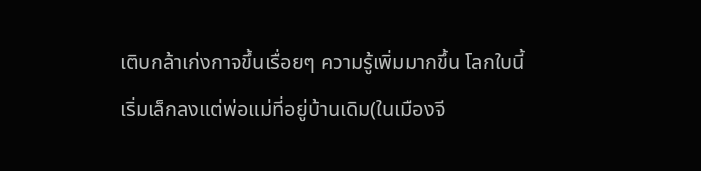เติบกล้าเก่งกาจขึ้นเรื่อยๆ ความรู้เพิ่มมากขึ้น โลกใบนี้เริ่มเล็กลงแต่พ่อแม่ที่อยู่บ้านเดิม(ในเมืองจี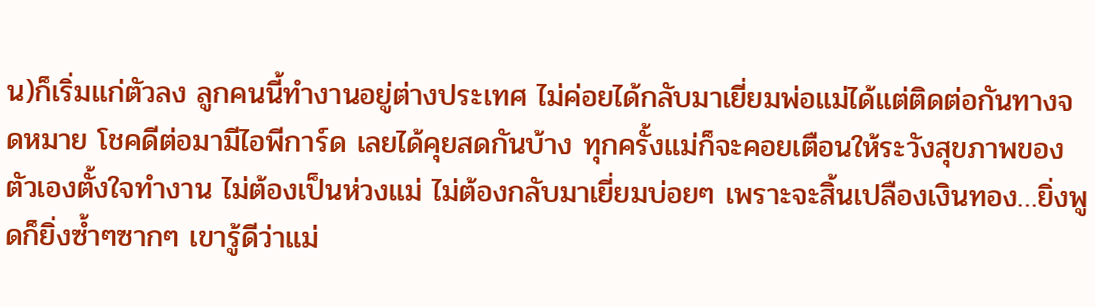น)ก็เริ่มแก่ตัวลง ลูกคนนี้ทำงานอยู่ต่างประเทศ ไม่ค่อยได้กลับมาเยี่ยมพ่อแม่ได้แต่ติดต่อกันทางจดหมาย โชคดีต่อมามีไอพีการ์ด เลยได้คุยสดกันบ้าง ทุกครั้งแม่ก็จะคอยเตือนให้ระวังสุขภาพของตัวเองตั้งใจทำงาน ไม่ต้องเป็นห่วงแม่ ไม่ต้องกลับมาเยี่ยมบ่อยๆ เพราะจะสิ้นเปลืองเงินทอง…ยิ่งพูดก็ยิ่งซ้ำๆซากๆ เขารู้ดีว่าแม่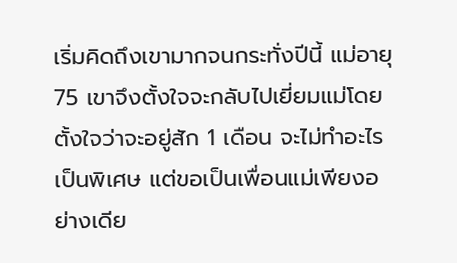เริ่มคิดถึงเขามากจนกระทั่งปีนี้ แม่อายุ 75 เขาจึงตั้งใจจะกลับไปเยี่ยมแม่โดยตั้งใจว่าจะอยู่สัก 1 เดือน จะไม่ทำอะไรเป็นพิเศษ แต่ขอเป็นเพื่อนแม่เพียงอย่างเดีย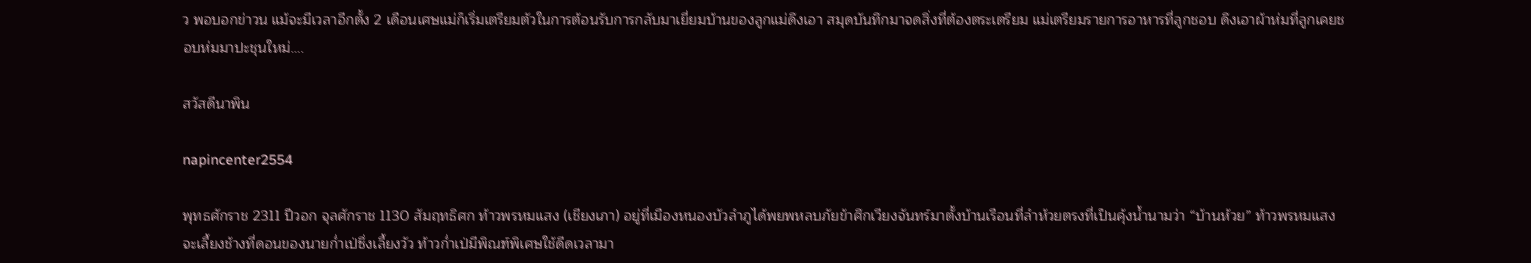ว พอบอกข่าวน แม้จะมีเวลาอีกตั้ง 2 เดือนเศษแม่ก็เริ่มเตรียมตัวในการต้อนรับการกลับมาเยี่ยมบ้านของลูกแม่ดึงเอา สมุดบันทึกมาจดสิ่งที่ต้องตระเตรียม แม่เตรียมรายการอาหารที่ลูกชอบ ดึงเอาผ้าห่มที่ลูกเคยชอบห่มมาปะชุนใหม่….

สวัสดีนาพิน

napincenter2554

พุทธศักราช 2311 ปีวอก จุลศักราช 1130 สัมฤทธิศก ท้าวพรหมแสง (เชียงเภา) อยู่ที่เมืองหนองบัวลำภูได้พยพหลบภัยข้าศึกเวียงจันทร์มาตั้งบ้านเรือนที่ลำห้วยตรงที่เป็นคุ้งน้ำนามว่า “บ้านห้วย” ท้าวพรหมแสงจะเลี้ยงช้างที่ดอนของนายก่ำเป่ซึ่งเลี้ยงวัว ท้าวก่ำเป่มีพิณฑ์พิเศษใช้ดีดเวลามา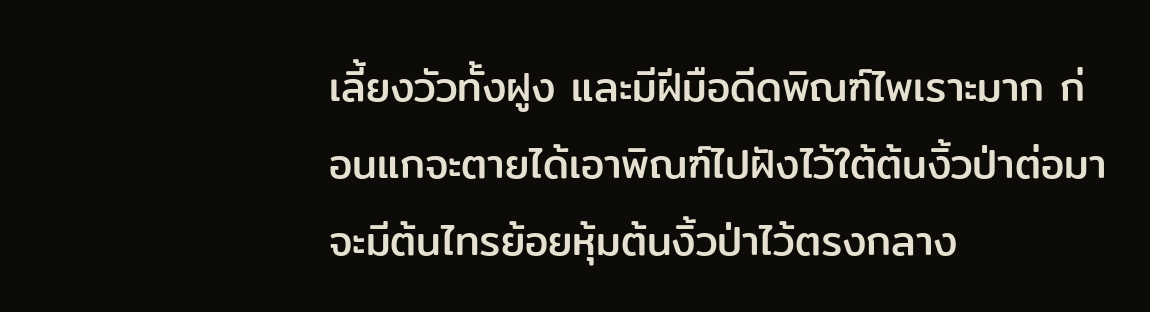เลี้ยงวัวทั้งฝูง และมีฝีมือดีดพิณฑ์ไพเราะมาก ก่อนแกจะตายได้เอาพิณฑ์ไปฝังไว้ใต้ต้นงิ้วป่าต่อมาจะมีต้นไทรย้อยหุ้มต้นงิ้วป่าไว้ตรงกลาง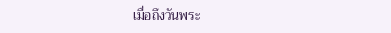เมื่อถึงวันพระ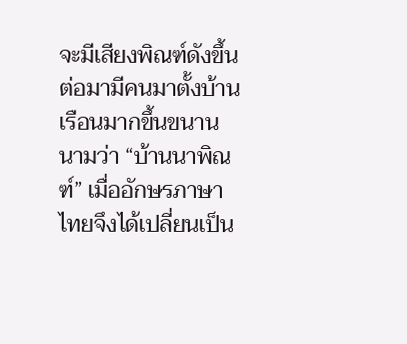จะมีเสียงพิณฑ์ดังขึ้น ต่อมามีคนมาตั้งบ้านเรือนมากขึ้นขนานนามว่า “บ้านนาพิณฑ์” เมื่ออักษรภาษาไทยจึงได้เปลี่ยนเป็น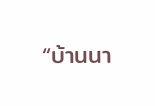“บ้านนา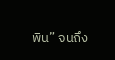พิน” จนถึง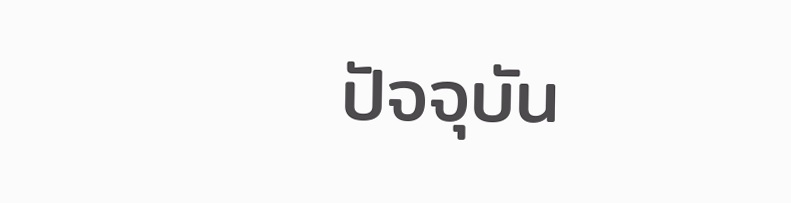ปัจจุบัน